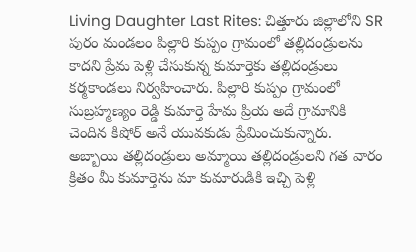Living Daughter Last Rites: చిత్తూరు జిల్లాలోని SR పురం మండలం పిల్లారి కుప్పం గ్రామంలో తల్లిదండ్రులను కాదని ప్రేమ పెళ్లి చేసుకున్న కుమార్తెకు తల్లిదండ్రులు కర్మకాండలు నిర్వహించారు. పిల్లారి కుప్పం గ్రామంలో సుబ్రహ్మణ్యం రెడ్డి కుమార్తె హేమ ప్రియ అదే గ్రామానికి చెందిన కిషోర్ అనే యువకుడు ప్రేమించుకున్నారు. అబ్బాయి తల్లిదండ్రులు అమ్మాయి తల్లిదండ్రులని గత వారం క్రితం మీ కుమార్తెను మా కుమారుడికి ఇచ్చి పెళ్లి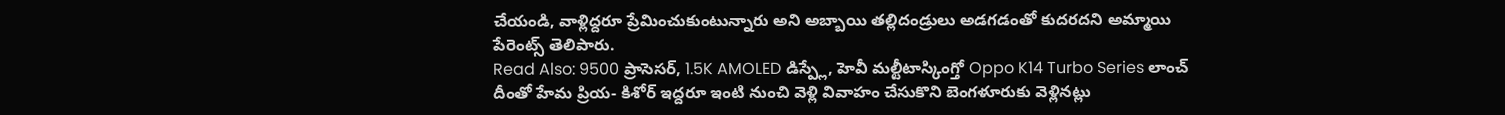చేయండి, వాళ్లిద్దరూ ప్రేమించుకుంటున్నారు అని అబ్బాయి తల్లిదండ్రులు అడగడంతో కుదరదని అమ్మాయి పేరెంట్స్ తెలిపారు.
Read Also: 9500 ప్రాసెసర్, 1.5K AMOLED డిస్ప్లే, హెవీ మల్టీటాస్కింగ్తో Oppo K14 Turbo Series లాంచ్
దీంతో హేమ ప్రియ- కిశోర్ ఇద్దరూ ఇంటి నుంచి వెళ్లి వివాహం చేసుకొని బెంగళూరుకు వెళ్లినట్లు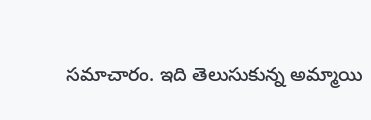సమాచారం. ఇది తెలుసుకున్న అమ్మాయి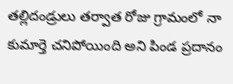తల్లిదండ్రులు తర్వాత రోజు గ్రామంలో నా కుమార్తె చనిపోయింది అని పిండ ప్రదానం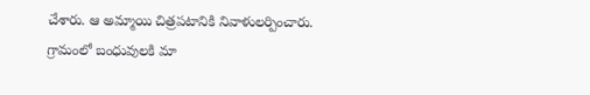చేశారు. ఆ అమ్మాయి చిత్రపటానికి నివాళులర్పించారు. గ్రామంలో బంధువులకి మా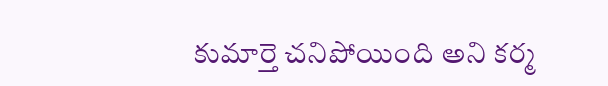కుమార్తె చనిపోయింది అని కర్మ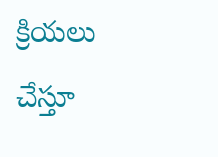క్రియలు చేస్తూ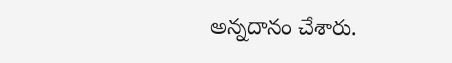అన్నదానం చేశారు.